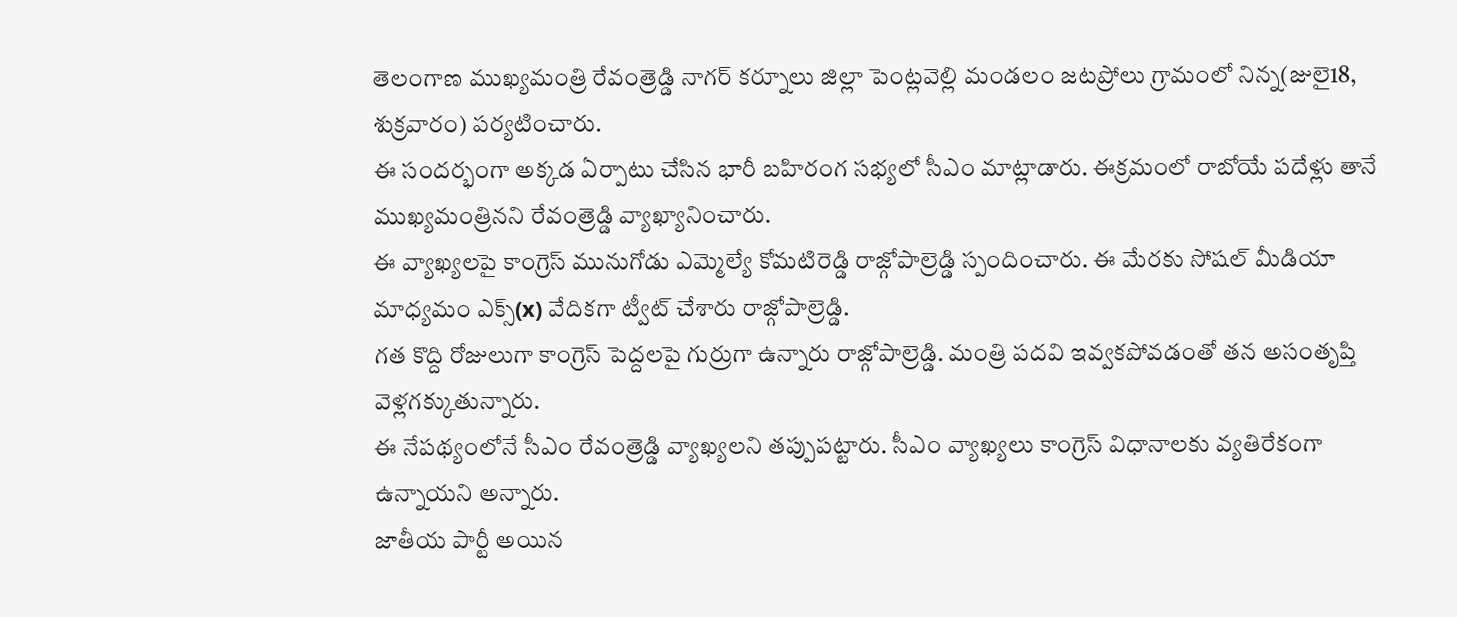తెలంగాణ ముఖ్యమంత్రి రేవంత్రెడ్డి నాగర్ కర్నూలు జిల్లా పెంట్లవెల్లి మండలం జటప్రోలు గ్రామంలో నిన్న(జులై18, శుక్రవారం) పర్యటించారు.
ఈ సందర్భంగా అక్కడ ఏర్పాటు చేసిన భారీ బహిరంగ సభ్యలో సీఎం మాట్లాడారు. ఈక్రమంలో రాబోయే పదేళ్లు తానే ముఖ్యమంత్రినని రేవంత్రెడ్డి వ్యాఖ్యానించారు.
ఈ వ్యాఖ్యలపై కాంగ్రెస్ మునుగోడు ఎమ్మెల్యే కోమటిరెడ్డి రాజ్గోపాల్రెడ్డి స్పందించారు. ఈ మేరకు సోషల్ మీడియా మాధ్యమం ఎక్స్(x) వేదికగా ట్వీట్ చేశారు రాజ్గోపాల్రెడ్డి.
గత కొద్ది రోజులుగా కాంగ్రెస్ పెద్దలపై గుర్రుగా ఉన్నారు రాజ్గోపాల్రెడ్డి. మంత్రి పదవి ఇవ్వకపోవడంతో తన అసంతృప్తి వెళ్లగక్కుతున్నారు.
ఈ నేపథ్యంలోనే సీఎం రేవంత్రెడ్డి వ్యాఖ్యలని తప్పుపట్టారు. సీఎం వ్యాఖ్యలు కాంగ్రెస్ విధానాలకు వ్యతిరేకంగా ఉన్నాయని అన్నారు.
జాతీయ పార్టీ అయిన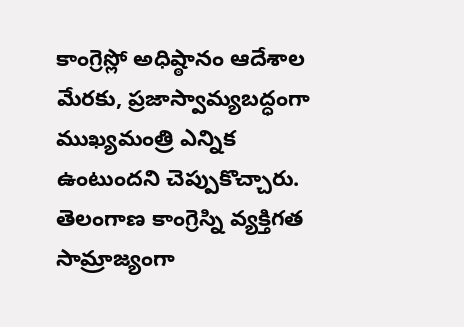కాంగ్రెస్లో అధిష్ఠానం ఆదేశాల మేరకు, ప్రజాస్వామ్యబద్ధంగా ముఖ్యమంత్రి ఎన్నిక ఉంటుందని చెప్పుకొచ్చారు.
తెలంగాణ కాంగ్రెస్ని వ్యక్తిగత సామ్రాజ్యంగా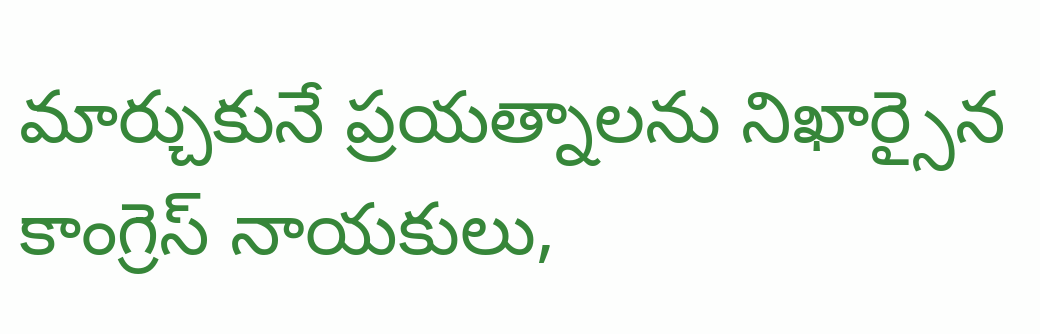మార్చుకునే ప్రయత్నాలను నిఖార్సైన కాంగ్రెస్ నాయకులు,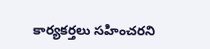కార్యకర్తలు సహించరని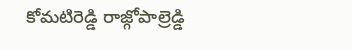కోమటిరెడ్డి రాజ్గోపాల్రెడ్డి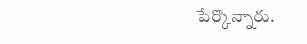పేర్కొన్నారు.